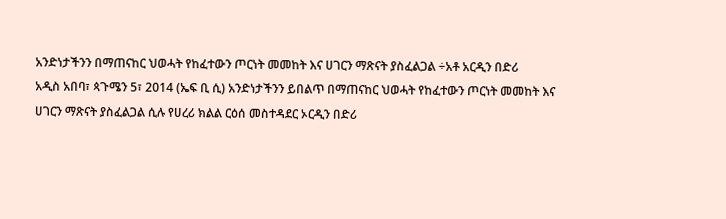አንድነታችንን በማጠናከር ህወሓት የከፈተውን ጦርነት መመከት እና ሀገርን ማጽናት ያስፈልጋል ÷አቶ አርዲን በድሪ
አዲስ አበባ፣ ጳጉሜን 5፣ 2014 (ኤፍ ቢ ሲ) አንድነታችንን ይበልጥ በማጠናከር ህወሓት የከፈተውን ጦርነት መመከት እና ሀገርን ማጽናት ያስፈልጋል ሲሉ የሀረሪ ክልል ርዕሰ መስተዳደር ኦርዲን በድሪ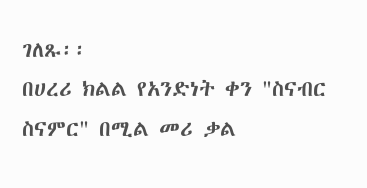ገለጹ፡፡
በሀረሪ ክልል የአንድነት ቀን "ስናብር ስናምር" በሚል መሪ ቃል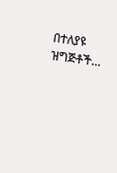በተለያዩ ዝግጅቶች…